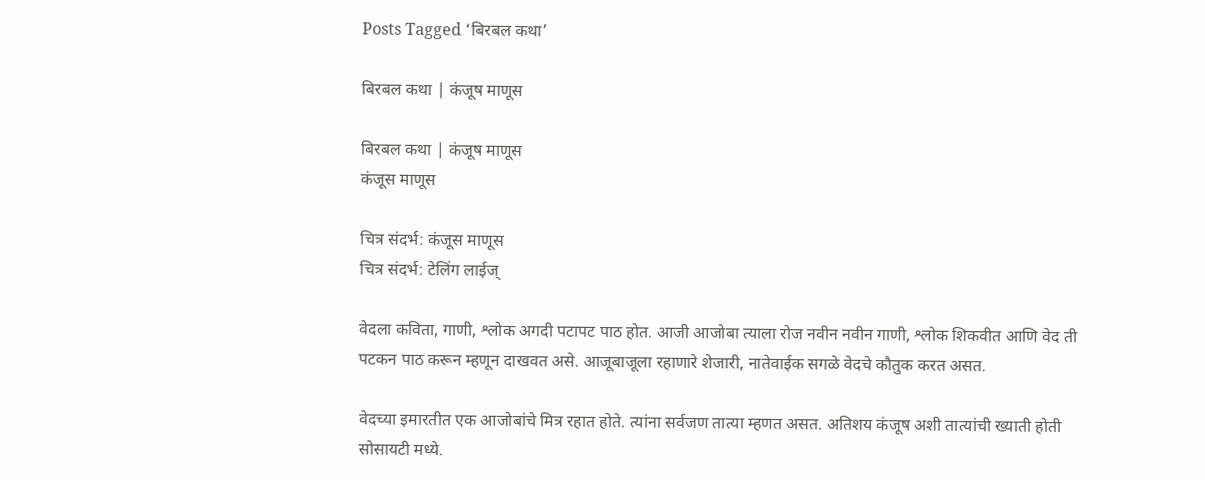Posts Tagged ‘बिरबल कथा’

बिरबल कथा | कंजूष माणूस

बिरबल कथा | कंजूष माणूस
कंजूस माणूस

चित्र संदर्भ: कंजूस माणूस
चित्र संदर्भ: टेलिंग लाईज्

वेदला कविता, गाणी, श्लोक अगदी पटापट पाठ होत. आजी आजोबा त्याला रोज नवीन नवीन गाणी, श्लोक शिकवीत आणि वेद ती पटकन पाठ करून म्हणून दाखवत असे. आजूबाजूला रहाणारे शेजारी, नातेवाईक सगळे वेदचे कौतुक करत असत.

वेदच्या इमारतीत एक आजोबांचे मित्र रहात होते. त्यांना सर्वजण तात्या म्हणत असत. अतिशय कंजूष अशी तात्यांची ख्याती होती सोसायटी मध्ये.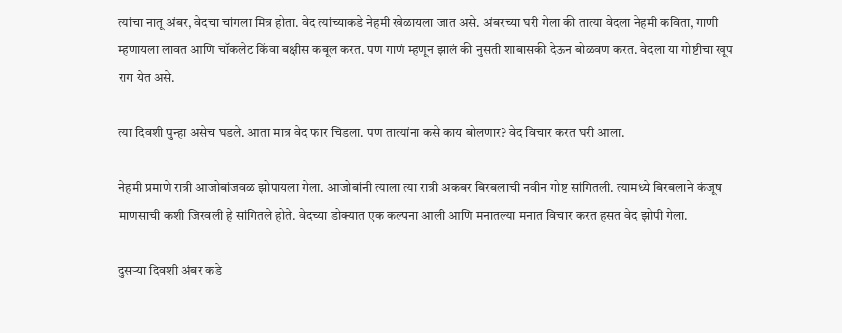त्यांचा नातू अंबर, वेदचा चांगला मित्र होता. वेद त्यांच्याकडे नेहमी खेळायला जात असे. अंबरच्या घरी गेला की तात्या वेदला नेहमी कविता, गाणी म्हणायला लावत आणि चॉकलेट किंवा बक्षीस कबूल करत. पण गाणं म्हणून झालं की नुसती शाबासकी देऊन बोळवण करत. वेदला या गोष्टीचा खूप राग येत असे.

त्या दिवशी पुन्हा असेच घडले. आता मात्र वेद फार चिडला. पण तात्यांना कसे काय बोलणार? वेद विचार करत घरी आला.

नेहमी प्रमाणे रात्री आजोबांजवळ झोपायला गेला. आजोबांनी त्याला त्या रात्री अकबर बिरबलाची नवीन गोष्ट सांगितली. त्यामध्ये बिरबलाने कंजूष माणसाची कशी जिरवली हे सांगितले होते. वेदच्या डोक्यात एक कल्पना आली आणि मनातल्या मनात विचार करत हसत वेद झोपी गेला.

दुसऱ्या दिवशी अंबर कडे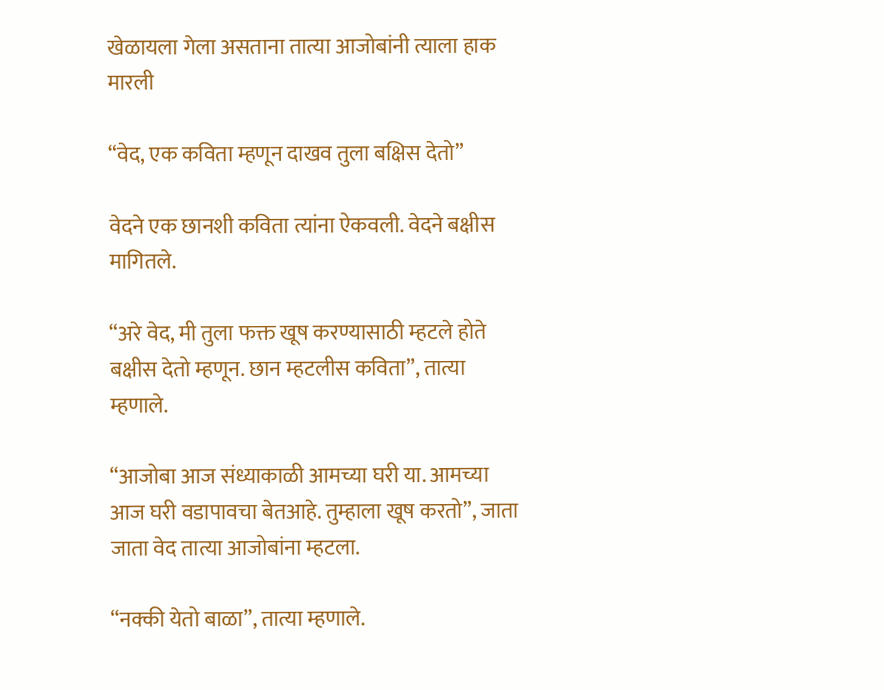खेळायला गेला असताना तात्या आजोबांनी त्याला हाक मारली

“वेद, एक कविता म्हणून दाखव तुला बक्षिस देतो”

वेदने एक छानशी कविता त्यांना ऐकवली. वेदने बक्षीस मागितले.

“अरे वेद, मी तुला फक्त खूष करण्यासाठी म्हटले होते बक्षीस देतो म्हणून. छान म्हटलीस कविता”, तात्या म्हणाले.

“आजोबा आज संध्याकाळी आमच्या घरी या. आमच्या आज घरी वडापावचा बेतआहे. तुम्हाला खूष करतो”, जाता जाता वेद तात्या आजोबांना म्हटला.

“नक्की येतो बाळा”, तात्या म्हणाले.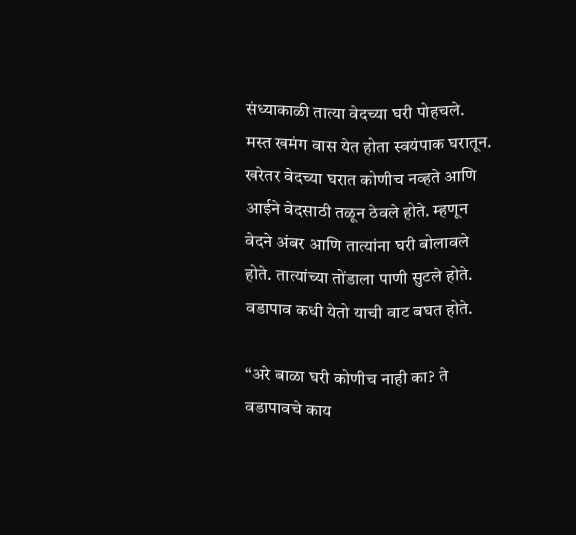संध्याकाळी तात्या वेदच्या घरी पोहचले. मस्त खमंग वास येत होता स्वयंपाक घरातून. खरेतर वेदच्या घरात कोणीच नव्हते आणि आईने वेदसाठी तळून ठेवले होते. म्हणून वेदने अंबर आणि तात्यांना घरी बोलावले होते. तात्यांच्या तोंडाला पाणी सुटले होते. वडापाव कधी येतो याची वाट बघत होते.

“अरे बाळा घरी कोणीच नाही का? ते वडापावचे काय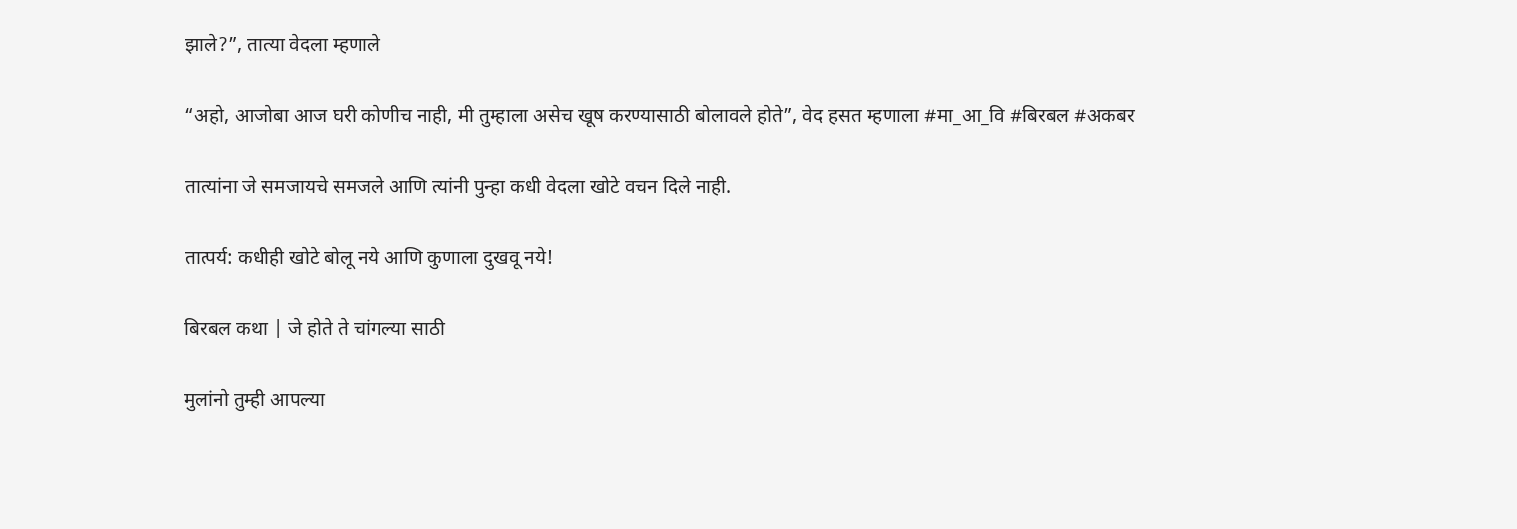झाले?”, तात्या वेदला म्हणाले

“अहो, आजोबा आज घरी कोणीच नाही, मी तुम्हाला असेच खूष करण्यासाठी बोलावले होते”, वेद हसत म्हणाला #मा_आ_वि #बिरबल #अकबर

तात्यांना जे समजायचे समजले आणि त्यांनी पुन्हा कधी वेदला खोटे वचन दिले नाही.

तात्पर्य: कधीही खोटे बोलू नये आणि कुणाला दुखवू नये!

बिरबल कथा | जे होते ते चांगल्या साठी

मुलांनो तुम्ही आपल्या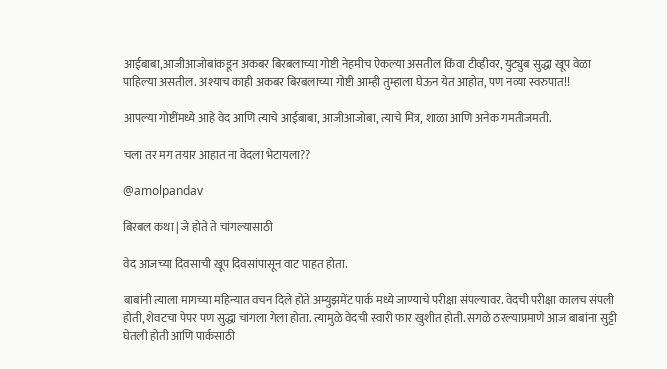आईबाबा,आजीआजोबांकडून अकबर बिरबलाच्या गोष्टी नेहमीच ऐकल्या असतील किंवा टीव्हीवर, युट्युब सुद्धा खूप वेळा पाहिल्या असतील. अश्याच काही अकबर बिरबलाच्या गोष्टी आम्ही तुम्हाला घेऊन येत आहोत, पण नव्या स्वरुपात!!

आपल्या गोष्टींमध्ये आहे वेद आणि त्याचे आईबाबा, आजीआजोबा, त्याचे मित्र, शाळा आणि अनेक गमतीजमती.

चला तर मग तयार आहात ना वेदला भेटायला??

@amolpandav

बिरबल कथा | जे होते ते चांगल्यासाठी

वेद आजच्या दिवसाची खूप दिवसांपासून वाट पाहत होता.

बाबांनी त्याला मागच्या महिन्यात वचन दिले होते अम्युझमेंट पार्क मध्ये जाण्याचे परीक्षा संपल्यावर. वेदची परीक्षा कालच संपली होती, शेवटचा पेपर पण सुद्धा चांगला गेला होता. त्यामुळे वेदची स्वारी फार खुशीत होती. सगळे ठरल्याप्रमाणे आज बाबांना सुट्टी घेतली होती आणि पार्कसाठी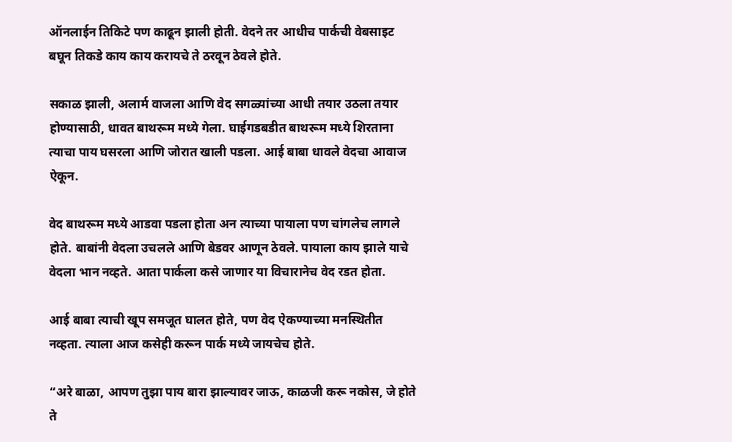ऑनलाईन तिकिटे पण काढून झाली होती. वेदने तर आधीच पार्कची वेबसाइट बघून तिकडे काय काय करायचे ते ठरवून ठेवले होते.

सकाळ झाली, अलार्म वाजला आणि वेद सगळ्यांच्या आधी तयार उठला तयार होण्यासाठी, धावत बाथरूम मध्ये गेला. घाईगडबडीत बाथरूम मध्ये शिरताना त्याचा पाय घसरला आणि जोरात खाली पडला. आई बाबा धावले वेदचा आवाज ऐकून.

वेद बाथरूम मध्ये आडवा पडला होता अन त्याच्या पायाला पण चांगलेच लागले होते. बाबांनी वेदला उचलले आणि बेडवर आणून ठेवले. पायाला काय झाले याचे वेदला भान नव्हते. आता पार्कला कसे जाणार या विचारानेच वेद रडत होता.

आई बाबा त्याची खूप समजूत घालत होते, पण वेद ऐकण्याच्या मनस्थितीत नव्हता. त्याला आज कसेही करून पार्क मध्ये जायचेच होते.

“अरे बाळा, आपण तुझा पाय बारा झाल्यावर जाऊ, काळजी करू नकोस, जे होते ते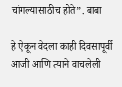चांगल्यासाठीच होते”. बाबा

हे ऐकून वेदला काही दिवसापूर्वी आजी आणि त्याने वाचलेली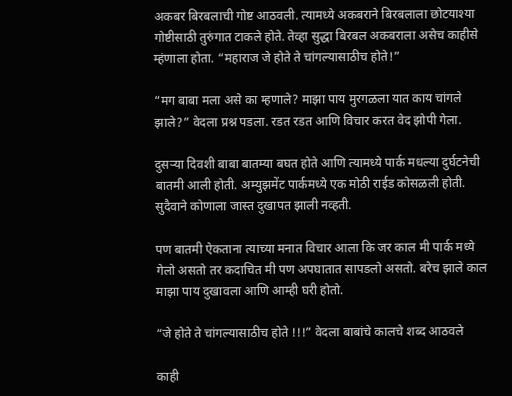अकबर बिरबलाची गोष्ट आठवली. त्यामध्ये अकबराने बिरबलाला छोटयाश्या गोष्टीसाठी तुरुंगात टाकले होते. तेव्हा सुद्धा बिरबल अकबराला असेच काहीसे म्हंणाला होता. “महाराज जे होते ते चांगल्यासाठीच होते!”

“मग बाबा मला असे का म्हणाले? माझा पाय मुरगळला यात काय चांगले झाले?” वेदला प्रश्न पडला. रडत रडत आणि विचार करत वेद झोपी गेला.

दुसऱ्या दिवशी बाबा बातम्या बघत होते आणि त्यामध्ये पार्क मधल्या दुर्घटनेची बातमी आली होती. अम्युझमेंट पार्कमध्ये एक मोठी राईड कोसळली होती. सुदैवाने कोणाला जास्त दुखापत झाली नव्हती.

पण बातमी ऐकताना त्याच्या मनात विचार आला कि जर काल मी पार्क मध्ये गेलो असतो तर कदाचित मी पण अपघातात सापडलो असतो. बरेच झाले काल माझा पाय दुखावला आणि आम्ही घरी होतो.

“जे होते ते चांगल्यासाठीच होते !!!” वेदला बाबांचे कालचे शब्द आठवले

काही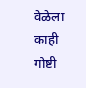वेळेला काही गोष्टी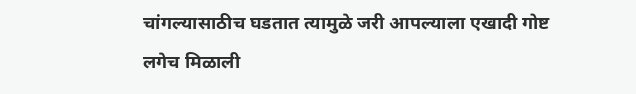चांगल्यासाठीच घडतात त्यामुळे जरी आपल्याला एखादी गोष्ट लगेच मिळाली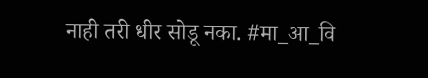नाही तरी धीर सोडू नका. #मा_आ_वि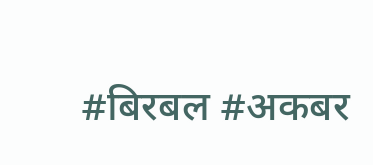#बिरबल #अकबर